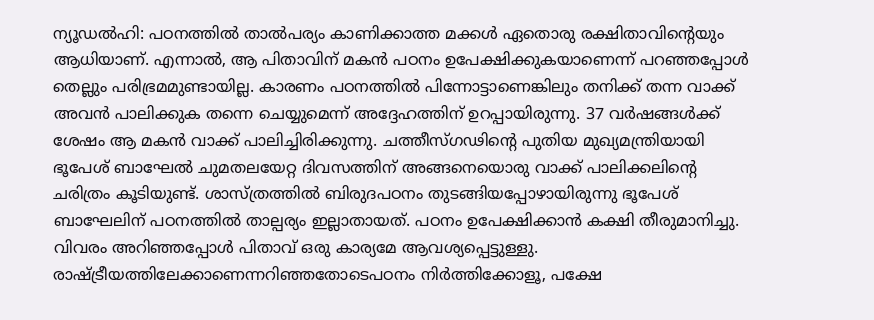ന്യൂഡൽഹി: പഠനത്തിൽ താൽപര്യം കാണിക്കാത്ത മക്കൾ ഏതൊരു രക്ഷിതാവിന്റെയും ആധിയാണ്. എന്നാൽ, ആ പിതാവിന് മകൻ പഠനം ഉപേക്ഷിക്കുകയാണെന്ന് പറഞ്ഞപ്പോൾ തെല്ലും പരിഭ്രമമുണ്ടായില്ല. കാരണം പഠനത്തിൽ പിന്നോട്ടാണെങ്കിലും തനിക്ക് തന്ന വാക്ക് അവൻ പാലിക്കുക തന്നെ ചെയ്യുമെന്ന് അദ്ദേഹത്തിന് ഉറപ്പായിരുന്നു. 37 വർഷങ്ങൾക്ക് ശേഷം ആ മകൻ വാക്ക് പാലിച്ചിരിക്കുന്നു. ചത്തീസ്ഗഢിന്റെ പുതിയ മുഖ്യമന്ത്രിയായി ഭൂപേശ് ബാഘേൽ ചുമതലയേറ്റ ദിവസത്തിന് അങ്ങനെയൊരു വാക്ക് പാലിക്കലിന്റെ ചരിത്രം കൂടിയുണ്ട്. ശാസ്ത്രത്തിൽ ബിരുദപഠനം തുടങ്ങിയപ്പോഴായിരുന്നു ഭൂപേശ് ബാഘേലിന് പഠനത്തിൽ താല്പര്യം ഇല്ലാതായത്. പഠനം ഉപേക്ഷിക്കാൻ കക്ഷി തീരുമാനിച്ചു. വിവരം അറിഞ്ഞപ്പോൾ പിതാവ് ഒരു കാര്യമേ ആവശ്യപ്പെട്ടുള്ളു. രാഷ്ട്രീയത്തിലേക്കാണെന്നറിഞ്ഞതോടെപഠനം നിർത്തിക്കോളൂ, പക്ഷേ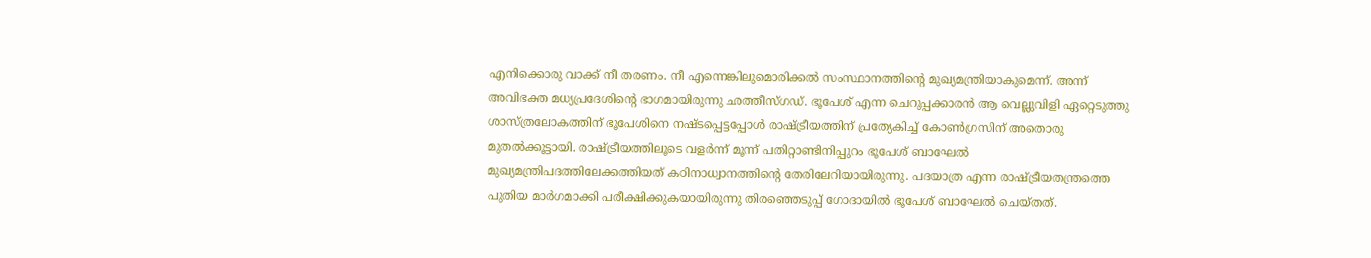എനിക്കൊരു വാക്ക് നീ തരണം. നീ എന്നെങ്കിലുമൊരിക്കൽ സംസ്ഥാനത്തിന്റെ മുഖ്യമന്ത്രിയാകുമെന്ന്. അന്ന് അവിഭക്ത മധ്യപ്രദേശിന്റെ ഭാഗമായിരുന്നു ഛത്തീസ്ഗഡ്. ഭൂപേശ് എന്ന ചെറുപ്പക്കാരൻ ആ വെല്ലുവിളി ഏറ്റെടുത്തു ശാസ്ത്രലോകത്തിന് ഭൂപേശിനെ നഷ്ടപ്പെട്ടപ്പോൾ രാഷ്ട്രീയത്തിന് പ്രത്യേകിച്ച് കോൺഗ്രസിന് അതൊരു മുതൽക്കൂട്ടായി. രാഷ്ട്രീയത്തിലൂടെ വളർന്ന് മൂന്ന് പതിറ്റാണ്ടിനിപ്പുറം ഭൂപേശ് ബാഘേൽ മുഖ്യമന്ത്രിപദത്തിലേക്കത്തിയത് കഠിനാധ്വാനത്തിന്റെ തേരിലേറിയായിരുന്നു. പദയാത്ര എന്ന രാഷ്ട്രീയതന്ത്രത്തെ പുതിയ മാർഗമാക്കി പരീക്ഷിക്കുകയായിരുന്നു തിരഞ്ഞെടുപ്പ് ഗോദായിൽ ഭൂപേശ് ബാഘേൽ ചെയ്തത്.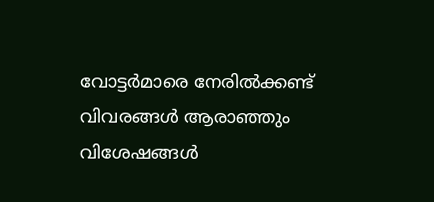വോട്ടർമാരെ നേരിൽക്കണ്ട് വിവരങ്ങൾ ആരാഞ്ഞും വിശേഷങ്ങൾ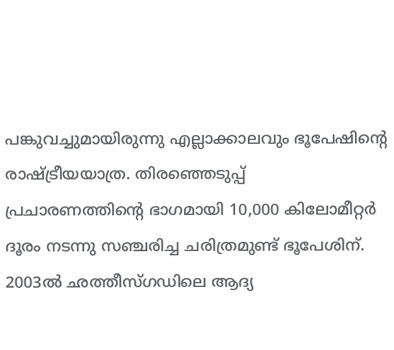പങ്കുവച്ചുമായിരുന്നു എല്ലാക്കാലവും ഭൂപേഷിന്റെ രാഷ്ട്രീയയാത്ര. തിരഞ്ഞെടുപ്പ് പ്രചാരണത്തിന്റെ ഭാഗമായി 10,000 കിലോമീറ്റർ ദൂരം നടന്നു സഞ്ചരിച്ച ചരിത്രമുണ്ട് ഭൂപേശിന്. 2003ൽ ഛത്തീസ്ഗഡിലെ ആദ്യ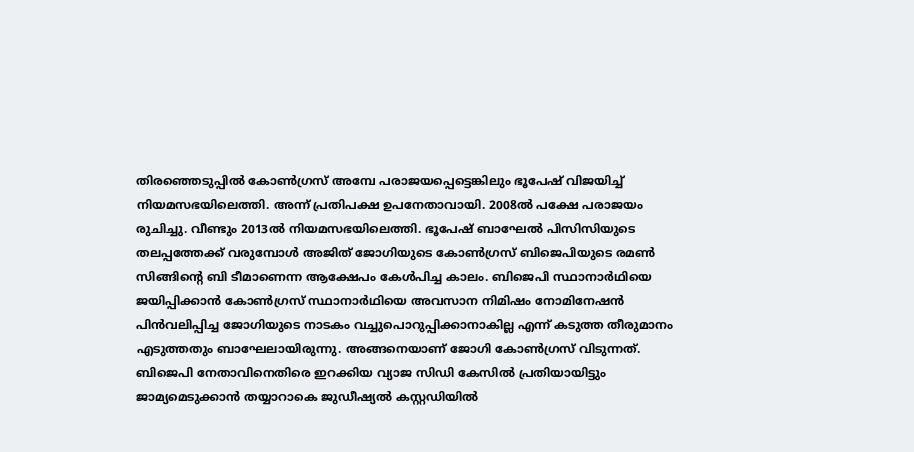തിരഞ്ഞെടുപ്പിൽ കോൺഗ്രസ് അമ്പേ പരാജയപ്പെട്ടെങ്കിലും ഭൂപേഷ് വിജയിച്ച് നിയമസഭയിലെത്തി. അന്ന് പ്രതിപക്ഷ ഉപനേതാവായി. 2008ൽ പക്ഷേ പരാജയം രുചിച്ചു. വീണ്ടും 2013ൽ നിയമസഭയിലെത്തി. ഭൂപേഷ് ബാഘേൽ പിസിസിയുടെ തലപ്പത്തേക്ക് വരുമ്പോൾ അജിത് ജോഗിയുടെ കോൺഗ്രസ് ബിജെപിയുടെ രമൺ സിങ്ങിന്റെ ബി ടീമാണെന്ന ആക്ഷേപം കേൾപിച്ച കാലം. ബിജെപി സ്ഥാനാർഥിയെ ജയിപ്പിക്കാൻ കോൺഗ്രസ് സ്ഥാനാർഥിയെ അവസാന നിമിഷം നോമിനേഷൻ പിൻവലിപ്പിച്ച ജോഗിയുടെ നാടകം വച്ചുപൊറുപ്പിക്കാനാകില്ല എന്ന് കടുത്ത തീരുമാനം എടുത്തതും ബാഘേലായിരുന്നു. അങ്ങനെയാണ് ജോഗി കോൺഗ്രസ് വിടുന്നത്. ബിജെപി നേതാവിനെതിരെ ഇറക്കിയ വ്യാജ സിഡി കേസിൽ പ്രതിയായിട്ടും ജാമ്യമെടുക്കാൻ തയ്യാറാകെ ജുഡീഷ്യൽ കസ്റ്റഡിയിൽ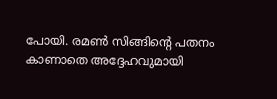പോയി. രമൺ സിങ്ങിന്റെ പതനം കാണാതെ അദ്ദേഹവുമായി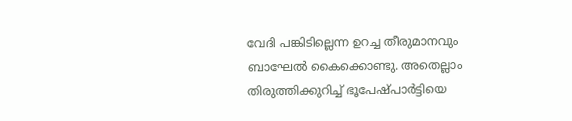വേദി പങ്കിടില്ലെന്ന ഉറച്ച തീരുമാനവും ബാഘേൽ കൈക്കൊണ്ടു. അതെല്ലാം തിരുത്തിക്കുറിച്ച് ഭൂപേഷ്പാർട്ടിയെ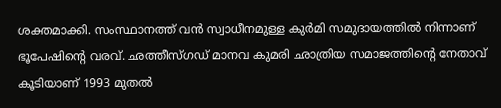ശക്തമാക്കി. സംസ്ഥാനത്ത് വൻ സ്വാധീനമുള്ള കുർമി സമുദായത്തിൽ നിന്നാണ് ഭൂപേഷിന്റെ വരവ്. ഛത്തീസ്ഗഡ് മാനവ കുമരി ഛാത്രിയ സമാജത്തിന്റെ നേതാവ് കൂടിയാണ് 1993 മുതൽ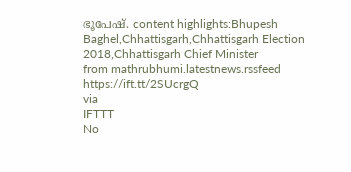ഭൂപേഷ്. content highlights:Bhupesh Baghel,Chhattisgarh,Chhattisgarh Election 2018,Chhattisgarh Chief Minister
from mathrubhumi.latestnews.rssfeed https://ift.tt/2SUcrgQ
via
IFTTT
No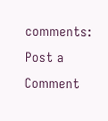comments:
Post a Comment